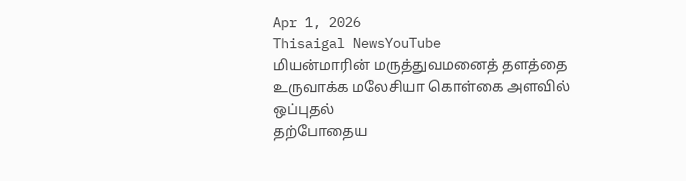Apr 1, 2026
Thisaigal NewsYouTube
மியன்மாரின் மருத்துவமனைத் தளத்தை உருவாக்க மலேசியா கொள்கை அளவில் ஒப்புதல்
தற்போதைய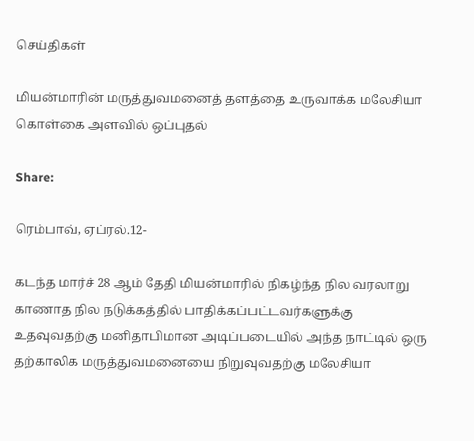செய்திகள்

மியன்மாரின் மருத்துவமனைத் தளத்தை உருவாக்க மலேசியா கொள்கை அளவில் ஒப்புதல்

Share:

ரெம்பாவ், ஏப்ரல்.12-

கடந்த மார்ச் 28 ஆம் தேதி மியன்மாரில் நிகழ்ந்த நில வரலாறு காணாத நில நடுக்கத்தில் பாதிக்கப்பட்டவர்களுக்கு உதவுவதற்கு மனிதாபிமான அடிப்படையில் அந்த நாட்டில் ஒரு தற்காலிக மருத்துவமனையை நிறுவுவதற்கு மலேசியா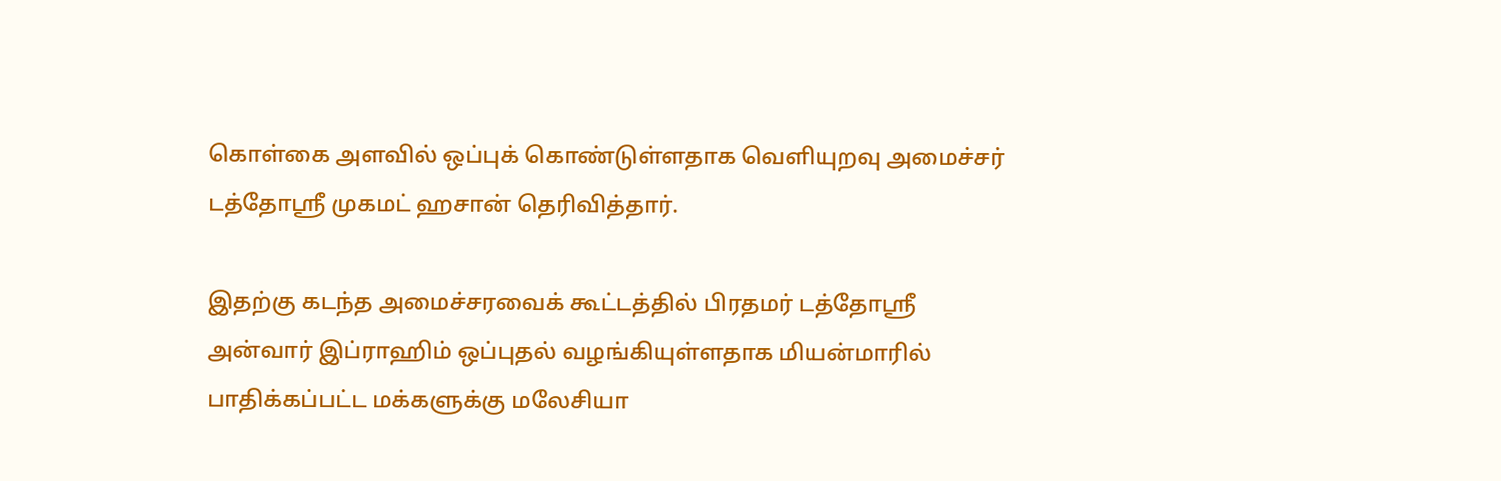கொள்கை அளவில் ஒப்புக் கொண்டுள்ளதாக வெளியுறவு அமைச்சர் டத்தோஸ்ரீ முகமட் ஹசான் தெரிவித்தார்.

இதற்கு கடந்த அமைச்சரவைக் கூட்டத்தில் பிரதமர் டத்தோஸ்ரீ அன்வார் இப்ராஹிம் ஒப்புதல் வழங்கியுள்ளதாக மியன்மாரில் பாதிக்கப்பட்ட மக்களுக்கு மலேசியா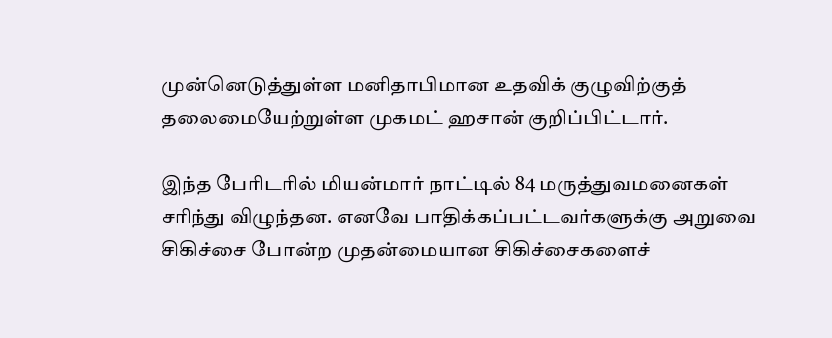முன்னெடுத்துள்ள மனிதாபிமான உதவிக் குழுவிற்குத் தலைமையேற்றுள்ள முகமட் ஹசான் குறிப்பிட்டார்.

இந்த பேரிடரில் மியன்மார் நாட்டில் 84 மருத்துவமனைகள் சரிந்து விழுந்தன. எனவே பாதிக்கப்பட்டவர்களுக்கு அறுவை சிகிச்சை போன்ற முதன்மையான சிகிச்சைகளைச்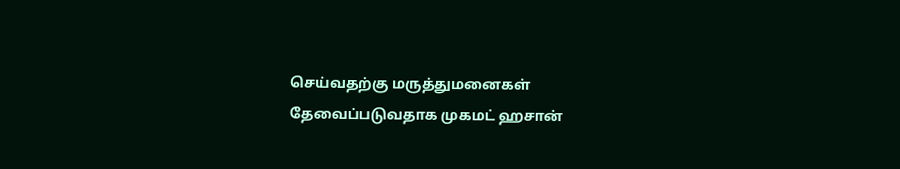செய்வதற்கு மருத்துமனைகள் தேவைப்படுவதாக முகமட் ஹசான்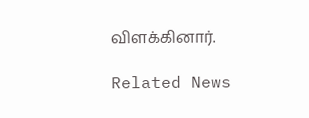விளக்கினார்.

Related News